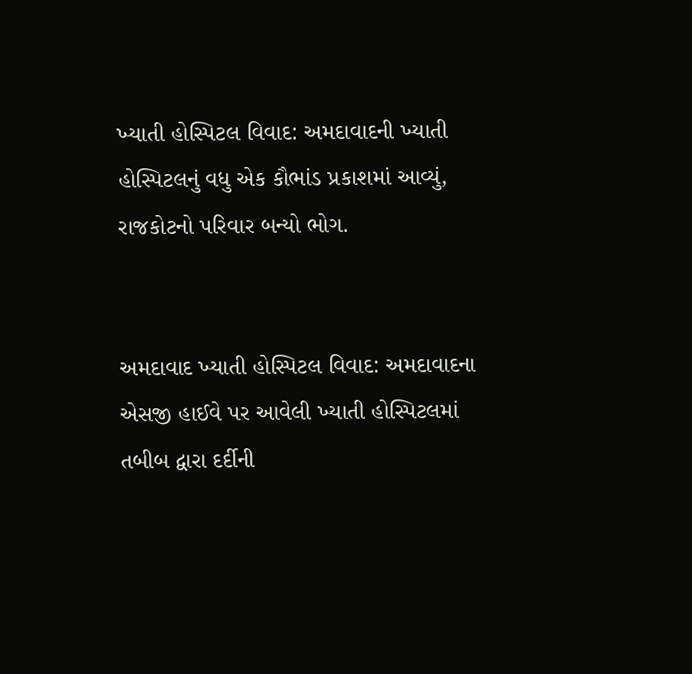ખ્યાતી હોસ્પિટલ વિવાદ: અમદાવાદની ખ્યાતી હોસ્પિટલનું વધુ એક કૌભાંડ પ્રકાશમાં આવ્યું, રાજકોટનો પરિવાર બન્યો ભોગ.


અમદાવાદ ખ્યાતી હોસ્પિટલ વિવાદ: અમદાવાદના એસજી હાઈવે પર આવેલી ખ્યાતી હોસ્પિટલમાં તબીબ દ્વારા દર્દીની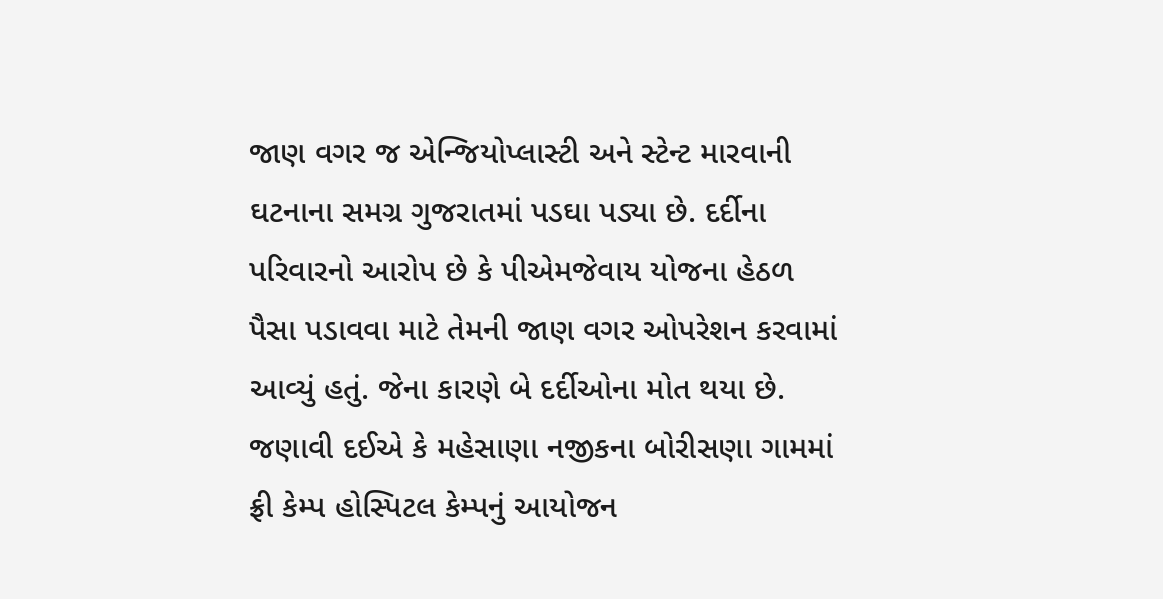જાણ વગર જ એન્જિયોપ્લાસ્ટી અને સ્ટેન્ટ મારવાની ઘટનાના સમગ્ર ગુજરાતમાં પડઘા પડ્યા છે. દર્દીના પરિવારનો આરોપ છે કે પીએમજેવાય યોજના હેઠળ પૈસા પડાવવા માટે તેમની જાણ વગર ઓપરેશન કરવામાં આવ્યું હતું. જેના કારણે બે દર્દીઓના મોત થયા છે. જણાવી દઈએ કે મહેસાણા નજીકના બોરીસણા ગામમાં ફ્રી કેમ્પ હોસ્પિટલ કેમ્પનું આયોજન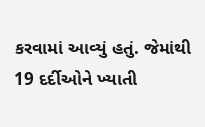કરવામાં આવ્યું હતું. જેમાંથી 19 દર્દીઓને ખ્યાતી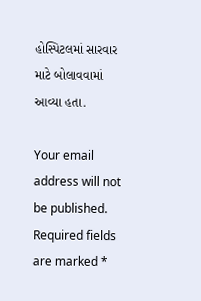હોસ્પિટલમાં સારવાર માટે બોલાવવામાં આવ્યા હતા.

Your email address will not be published. Required fields are marked *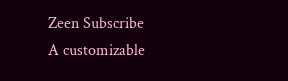Zeen Subscribe
A customizable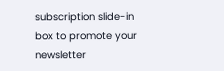subscription slide-in box to promote your newsletter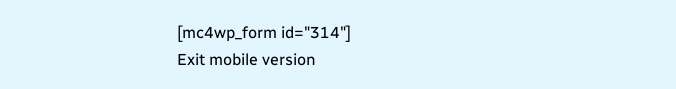[mc4wp_form id="314"]
Exit mobile version